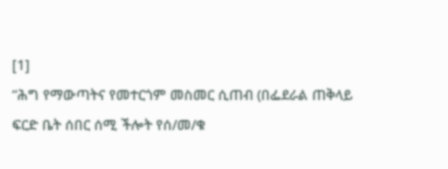[1]
“ሕግ የማውጣትና የመተርጎም መስመር ሲጠብ (በፌደራል ጠቅላይ ፍርድ ቤት ሰበር ሰሚ ችሎት የሰ/መ/ቁ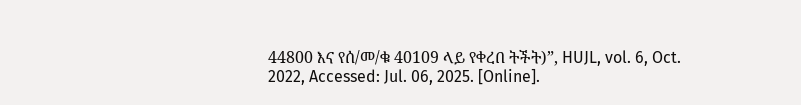44800 እና የሰ/መ/ቁ 40109 ላይ የቀረበ ትችት)”, HUJL, vol. 6, Oct. 2022, Accessed: Jul. 06, 2025. [Online].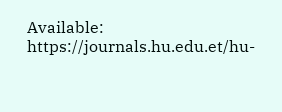Available: https://journals.hu.edu.et/hu-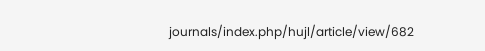journals/index.php/hujl/article/view/682